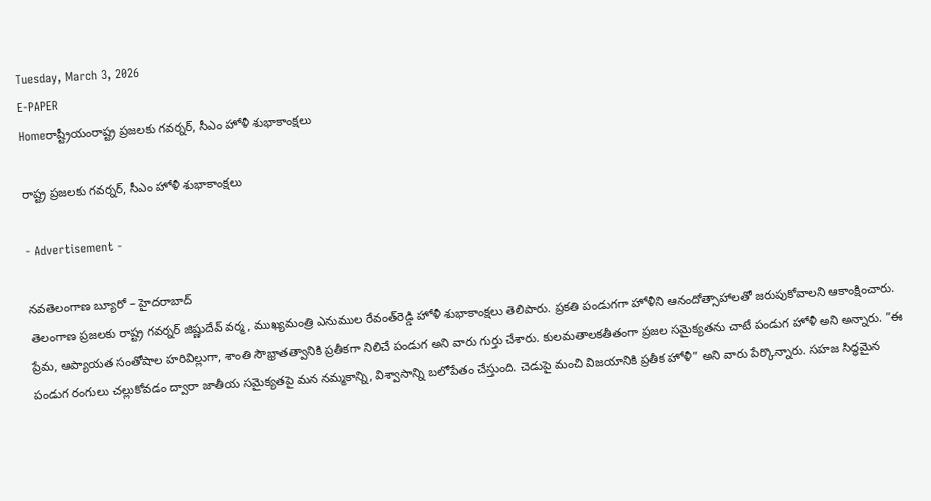Tuesday, March 3, 2026
E-PAPER
Homeరాష్ట్రీయంరాష్ట్ర ప్రజలకు గవర్నర్‌, సీఎం హోళీ శుభాకాంక్షలు

రాష్ట్ర ప్రజలకు గవర్నర్‌, సీఎం హోళీ శుభాకాంక్షలు

- Advertisement -

నవతెలంగాణ బ్యూరో – హైదరాబాద్‌
తెలంగాణ ప్రజలకు రాష్ట్ర గవర్నర్‌ జిష్ణుదేవ్‌ వర్మ, ముఖ్యమంత్రి ఎనుముల రేవంత్‌రెడ్డి హోళీ శుభాకాంక్షలు తెలిపారు. ప్రకతి పండుగగా హోళీని ఆనందోత్సాహాలతో జరుపుకోవాలని ఆకాంక్షించారు. ప్రేమ, ఆప్యాయత సంతోషాల హరివిల్లుగా, శాంతి సౌభ్రాతత్వానికి ప్రతీకగా నిలిచే పండుగ అని వారు గుర్తు చేశారు. కులమతాలకతీతంగా ప్రజల సమైక్యతను చాటే పండుగ హోళీ అని అన్నారు. ”ఈ పండుగ రంగులు చల్లుకోవడం ద్వారా జాతీయ సమైక్యతపై మన నమ్మకాన్ని, విశ్వాసాన్ని బలోపేతం చేస్తుంది. చెడుపై మంచి విజయానికి ప్రతీక హోళీ” అని వారు పేర్కొన్నారు. సహజ సిద్ధమైన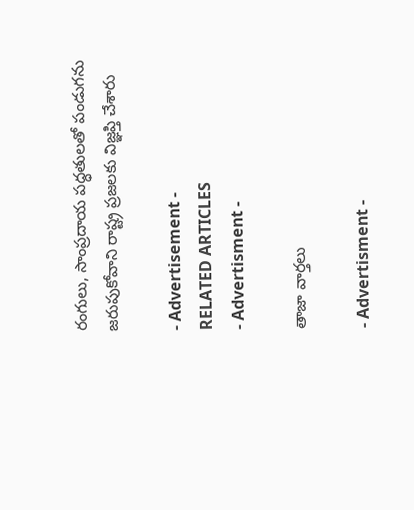రంగులు, సాంప్రదాయ పద్ధతులతో పండుగను జరుపుకోవాని రాష్ట్ర ప్రజలకు విజ్ఞప్తి చేశారు

- Advertisement -
RELATED ARTICLES
- Advertisment -

తాజా వార్తలు

- Advertisment -